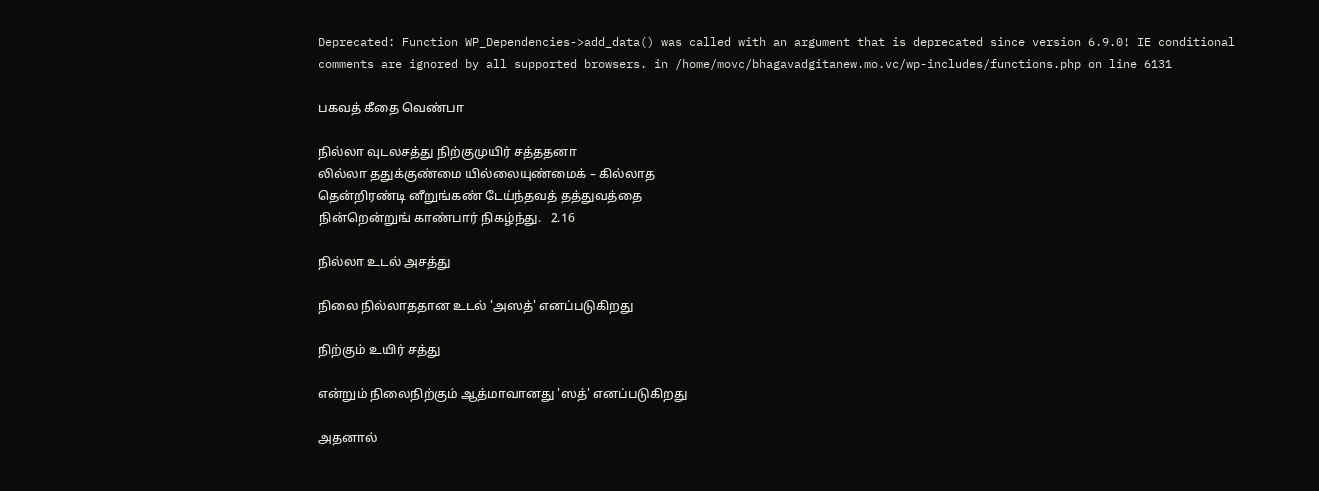Deprecated: Function WP_Dependencies->add_data() was called with an argument that is deprecated since version 6.9.0! IE conditional comments are ignored by all supported browsers. in /home/movc/bhagavadgitanew.mo.vc/wp-includes/functions.php on line 6131

பகவத் கீதை வெண்பா

நில்லா வுடலசத்து நிற்குமுயிர் சத்ததனா
லில்லா ததுக்குண்மை யில்லையுண்மைக் – கில்லாத
தென்றிரண்டி னீறுங்கண் டேய்ந்தவத் தத்துவத்தை
நின்றென்றுங் காண்பார் நிகழ்ந்து.   2.16

நில்லா உடல் அசத்து

நிலை நில்லாததான உடல் 'அஸத்' எனப்படுகிறது

நிற்கும் உயிர் சத்து

என்றும் நிலைநிற்கும் ஆத்மாவானது 'ஸத்' எனப்படுகிறது

அதனால்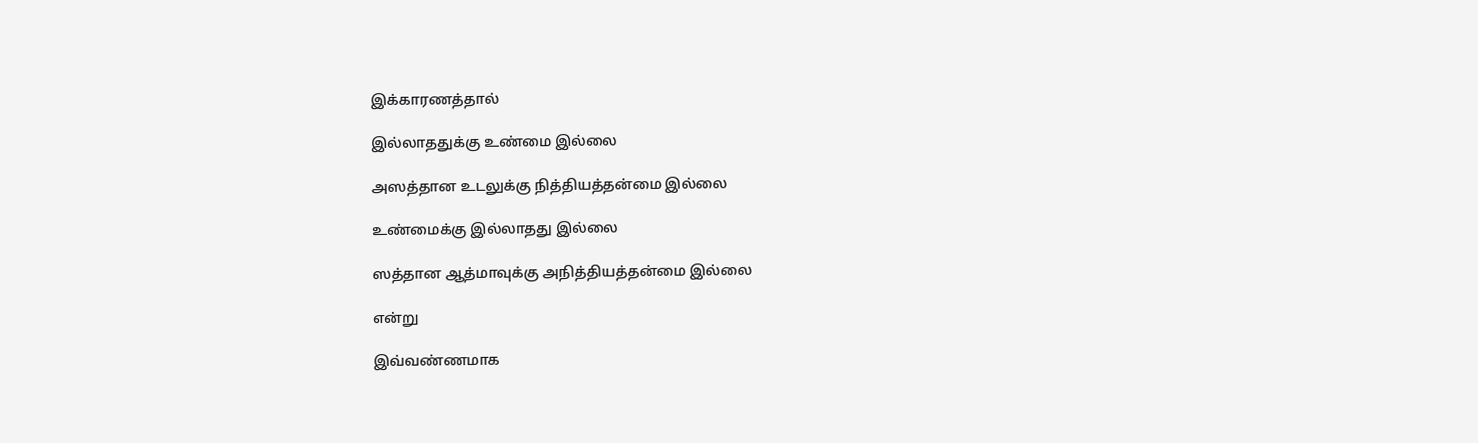இக்காரணத்தால்

இல்லாததுக்கு உண்மை இல்லை

அஸத்தான உடலுக்கு நித்தியத்தன்மை இல்லை

உண்மைக்கு இல்லாதது இல்லை

ஸத்தான ஆத்மாவுக்கு அநித்தியத்தன்மை இல்லை

என்று

இவ்வண்ணமாக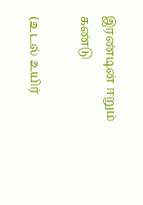இரண்டின் ஈறும் கண்டு

(உடல் உயிர்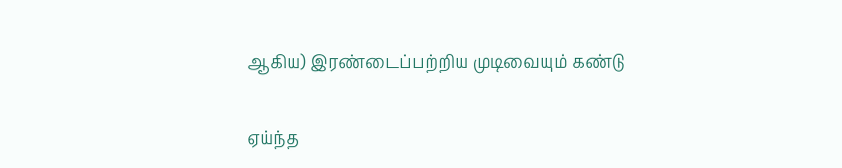ஆகிய) இரண்டைப்பற்றிய முடிவையும் கண்டு

ஏய்ந்த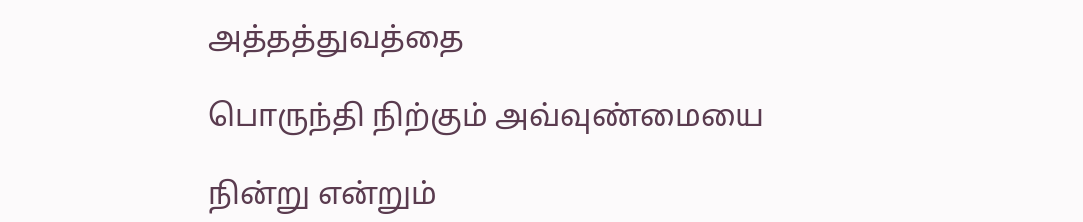அத்தத்துவத்தை

பொருந்தி நிற்கும் அவ்வுண்மையை

நின்று என்றும்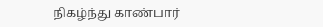நிகழ்ந்து காண்பார்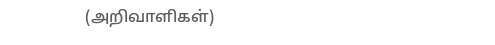(அறிவாளிகள்)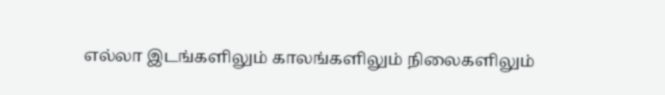எல்லா இடங்களிலும் காலங்களிலும் நிலைகளிலும்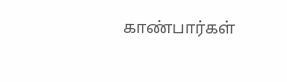காண்பார்கள்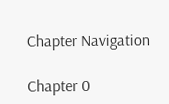Chapter Navigation

Chapter 0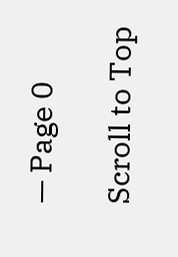— Page 0

Scroll to Top